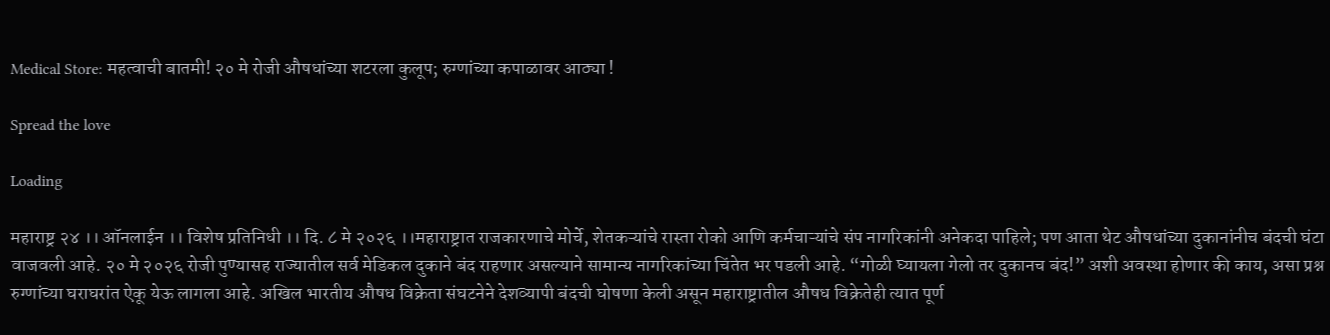Medical Store: महत्वाची बातमी! २० मे रोजी औषधांच्या शटरला कुलूप; रुग्णांच्या कपाळावर आठ्या !

Spread the love

Loading

महाराष्ट्र २४ ।। ऑनलाईन ।। विशेष प्रतिनिधी ।। दि. ८ मे २०२६ ।।महाराष्ट्रात राजकारणाचे मोर्चे, शेतकऱ्यांचे रास्ता रोको आणि कर्मचाऱ्यांचे संप नागरिकांनी अनेकदा पाहिले; पण आता थेट औषधांच्या दुकानांनीच बंदची घंटा वाजवली आहे. २० मे २०२६ रोजी पुण्यासह राज्यातील सर्व मेडिकल दुकाने बंद राहणार असल्याने सामान्य नागरिकांच्या चिंतेत भर पडली आहे. “गोळी घ्यायला गेलो तर दुकानच बंद!” अशी अवस्था होणार की काय, असा प्रश्न रुग्णांच्या घराघरांत ऐकू येऊ लागला आहे. अखिल भारतीय औषध विक्रेता संघटनेने देशव्यापी बंदची घोषणा केली असून महाराष्ट्रातील औषध विक्रेतेही त्यात पूर्ण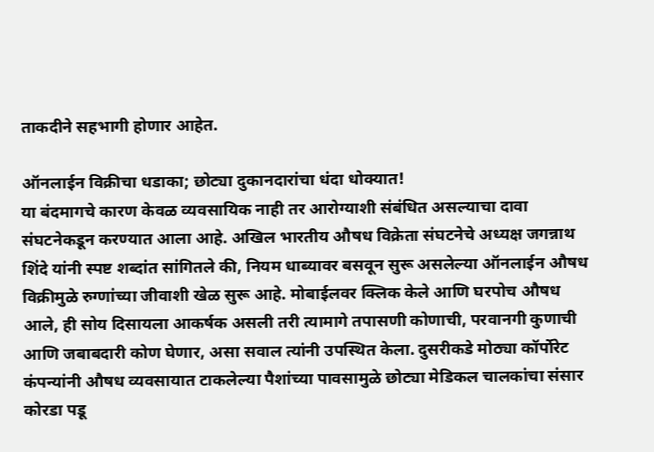ताकदीने सहभागी होणार आहेत.

ऑनलाईन विक्रीचा धडाका; छोट्या दुकानदारांचा धंदा धोक्यात!
या बंदमागचे कारण केवळ व्यवसायिक नाही तर आरोग्याशी संबंधित असल्याचा दावा संघटनेकडून करण्यात आला आहे. अखिल भारतीय औषध विक्रेता संघटनेचे अध्यक्ष जगन्नाथ शिंदे यांनी स्पष्ट शब्दांत सांगितले की, नियम धाब्यावर बसवून सुरू असलेल्या ऑनलाईन औषध विक्रीमुळे रुग्णांच्या जीवाशी खेळ सुरू आहे. मोबाईलवर क्लिक केले आणि घरपोच औषध आले, ही सोय दिसायला आकर्षक असली तरी त्यामागे तपासणी कोणाची, परवानगी कुणाची आणि जबाबदारी कोण घेणार, असा सवाल त्यांनी उपस्थित केला. दुसरीकडे मोठ्या कॉर्पोरेट कंपन्यांनी औषध व्यवसायात टाकलेल्या पैशांच्या पावसामुळे छोट्या मेडिकल चालकांचा संसार कोरडा पडू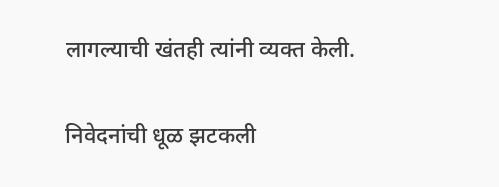लागल्याची खंतही त्यांनी व्यक्त केली.

निवेदनांची धूळ झटकली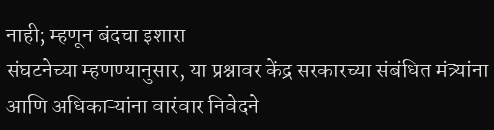नाही; म्हणून बंदचा इशारा
संघटनेच्या म्हणण्यानुसार, या प्रश्नावर केंद्र सरकारच्या संबंधित मंत्र्यांना आणि अधिकाऱ्यांना वारंवार निवेदने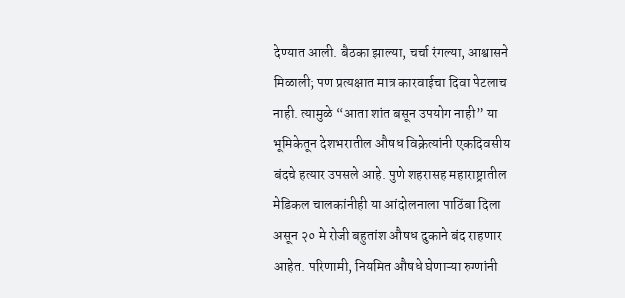देण्यात आली. बैठका झाल्या, चर्चा रंगल्या, आश्वासने मिळाली; पण प्रत्यक्षात मात्र कारवाईचा दिवा पेटलाच नाही. त्यामुळे “आता शांत बसून उपयोग नाही” या भूमिकेतून देशभरातील औषध विक्रेत्यांनी एकदिवसीय बंदचे हत्यार उपसले आहे. पुणे शहरासह महाराष्ट्रातील मेडिकल चालकांनीही या आंदोलनाला पाठिंबा दिला असून २० मे रोजी बहुतांश औषध दुकाने बंद राहणार आहेत. परिणामी, नियमित औषधे घेणाऱ्या रुग्णांनी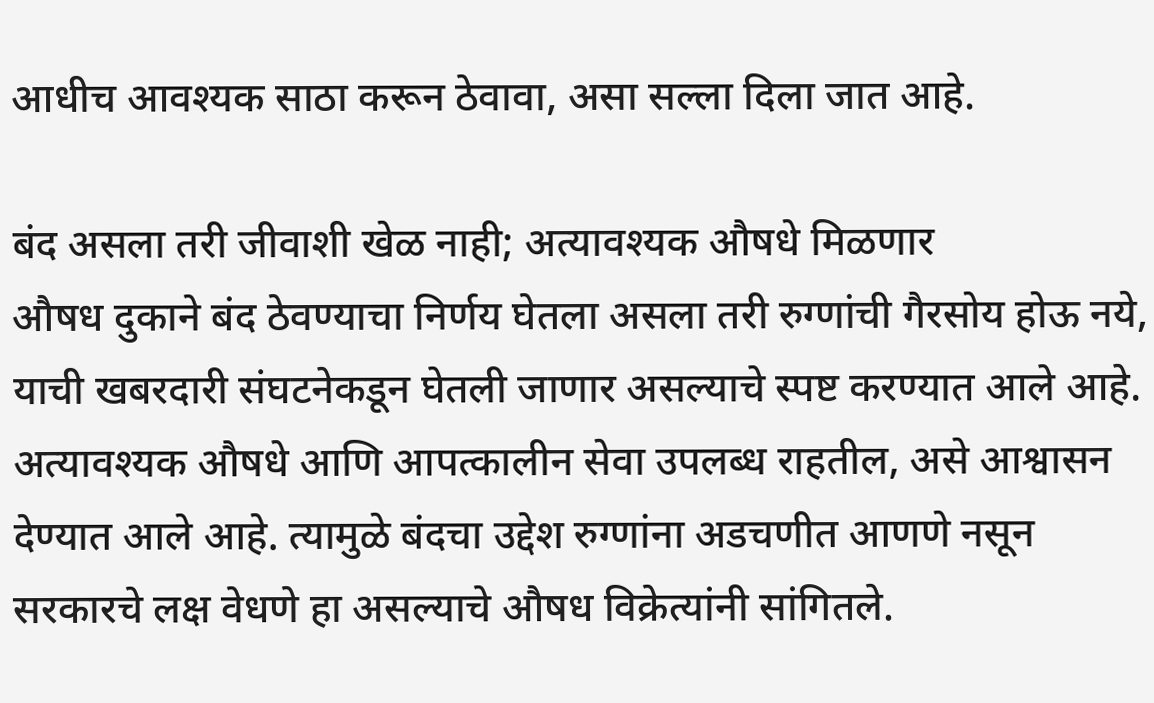आधीच आवश्यक साठा करून ठेवावा, असा सल्ला दिला जात आहे.

बंद असला तरी जीवाशी खेळ नाही; अत्यावश्यक औषधे मिळणार
औषध दुकाने बंद ठेवण्याचा निर्णय घेतला असला तरी रुग्णांची गैरसोय होऊ नये, याची खबरदारी संघटनेकडून घेतली जाणार असल्याचे स्पष्ट करण्यात आले आहे. अत्यावश्यक औषधे आणि आपत्कालीन सेवा उपलब्ध राहतील, असे आश्वासन देण्यात आले आहे. त्यामुळे बंदचा उद्देश रुग्णांना अडचणीत आणणे नसून सरकारचे लक्ष वेधणे हा असल्याचे औषध विक्रेत्यांनी सांगितले.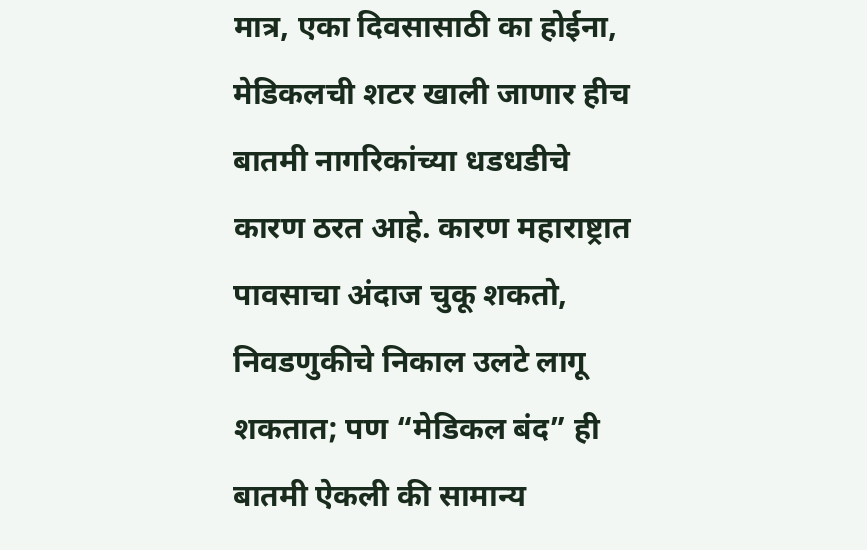मात्र, एका दिवसासाठी का होईना, मेडिकलची शटर खाली जाणार हीच बातमी नागरिकांच्या धडधडीचे कारण ठरत आहे. कारण महाराष्ट्रात पावसाचा अंदाज चुकू शकतो, निवडणुकीचे निकाल उलटे लागू शकतात; पण “मेडिकल बंद” ही बातमी ऐकली की सामान्य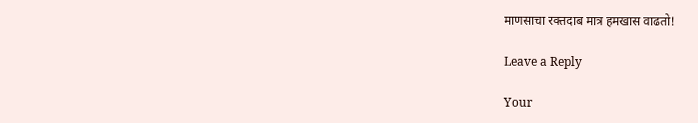माणसाचा रक्तदाब मात्र हमखास वाढतो!

Leave a Reply

Your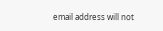email address will not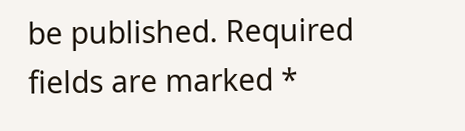be published. Required fields are marked *